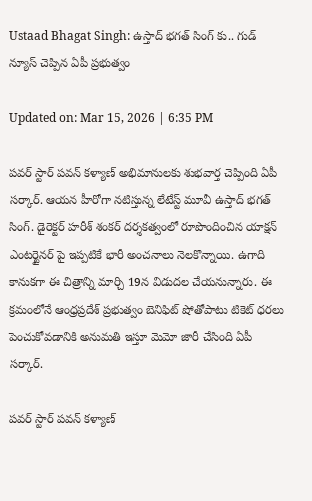Ustaad Bhagat Singh: ఉస్తాద్ భగత్ సింగ్ కు.. గుడ్ న్యూస్ చెప్పిన ఏపీ ప్రభుత్వం

Updated on: Mar 15, 2026 | 6:35 PM

పవర్ స్టార్ పవన్ కళ్యాణ్ అభిమానులకు శుభవార్త చెప్పింది ఏపీ సర్కార్. ఆయన హీరోగా నటిస్తున్న లేటేస్ట్ మూవీ ఉస్తాద్ భగత్ సింగ్. డైరెక్టర్ హరీశ్ శంకర్ దర్శకత్వంలో రూపొందించిన యాక్షన్ ఎంటర్టైనర్ పై ఇప్పటికే భారీ అంచనాలు నెలకొన్నాయి. ఉగాది కానుకగా ఈ చిత్రాన్ని మార్చి 19న విడుదల చేయనున్నారు. ఈ క్రమంలోనే ఆంధ్రప్రదేశ్ ప్రభుత్వం బెనిఫిట్ షోతోపాటు టికెట్ ధరలు పెంచుకోవడానికి అనుమతి ఇస్తూ మెమో జారీ చేసింది ఏపీ సర్కార్.

పవర్ స్టార్ పవన్ కళ్యాణ్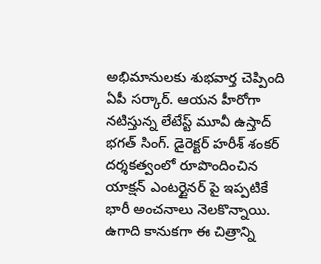అభిమానులకు శుభవార్త చెప్పింది ఏపీ సర్కార్. ఆయన హీరోగా నటిస్తున్న లేటేస్ట్ మూవీ ఉస్తాద్ భగత్ సింగ్. డైరెక్టర్ హరీశ్ శంకర్ దర్శకత్వంలో రూపొందించిన యాక్షన్ ఎంటర్టైనర్ పై ఇప్పటికే భారీ అంచనాలు నెలకొన్నాయి. ఉగాది కానుకగా ఈ చిత్రాన్ని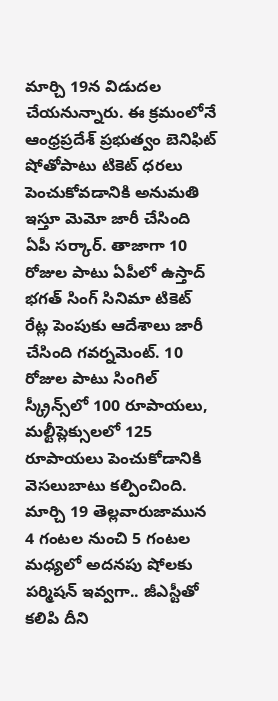మార్చి 19న విడుదల చేయనున్నారు. ఈ క్రమంలోనే ఆంధ్రప్రదేశ్ ప్రభుత్వం బెనిఫిట్ షోతోపాటు టికెట్ ధరలు పెంచుకోవడానికి అనుమతి ఇస్తూ మెమో జారీ చేసింది ఏపీ సర్కార్. తాజాగా 10 రోజుల పాటు ఏపీలో ఉస్తాద్ భగత్ సింగ్ సినిమా టికెట్ రేట్ల పెంపుకు ఆదేశాలు జారీ చేసింది గవర్నమెంట్. 10 రోజుల పాటు సింగిల్ స్క్రీన్స్‌లో 100 రూపాయలు, మల్టీప్లెక్సులలో 125 రూపాయలు పెంచుకోడానికి వెసలుబాటు కల్పించింది. మార్చి 19 తెల్లవారుజామున 4 గంటల నుంచి 5 గంటల మధ్యలో అదనపు షోలకు పర్మిషన్ ఇవ్వగా.. జీఎస్టీతో కలిపి దీని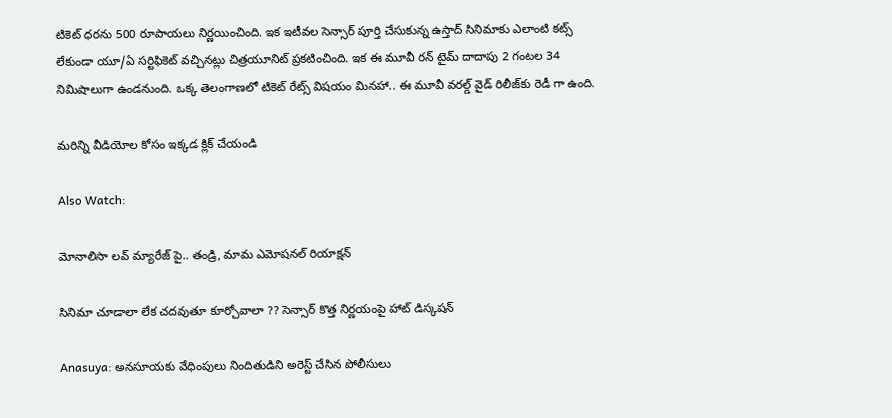టికెట్ ధరను 500 రూపాయలు నిర్ణయించింది. ఇక ఇటీవల సెన్సార్ పూర్తి చేసుకున్న ఉస్తాద్ సినిమాకు ఎలాంటి కట్స్ లేకుండా యూ/ఏ సర్టిఫికెట్ వచ్చినట్లు చిత్రయూనిట్ ప్రకటించింది. ఇక ఈ మూవీ రన్ టైమ్ దాదాపు 2 గంటల 34 నిమిషాలుగా ఉండనుంది. ఒక్క తెలంగాణలో టికెట్ రేట్స్‌ విషయం మినహా.. ఈ మూవీ వరల్డ్ వైడ్ రిలీజ్‌కు రెడీ గా ఉంది.

మరిన్ని వీడియోల కోసం ఇక్కడ క్లిక్ చేయండి

Also Watch:

మోనాలిసా లవ్‌ మ్యారేజ్‌ పై.. తండ్రి, మామ ఎమోషనల్ రియాక్షన్

సినిమా చూడాలా లేక చదవుతూ కూర్చోవాలా ?? సెన్సార్ కొత్త నిర్ణయంపై హాట్ డిస్కషన్

Anasuya: అనసూయకు వేధింపులు నిందితుడిని అరెస్ట్ చేసిన పోలీసులు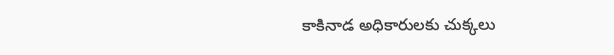కాకినాడ అధికారులకు చుక్కలు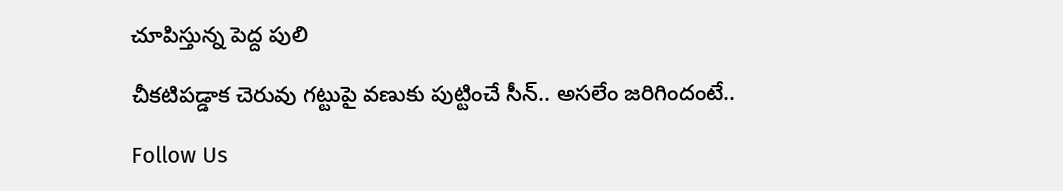చూపిస్తున్న పెద్ద పులి

చీకటిపడ్డాక చెరువు గట్టుపై వణుకు పుట్టించే సీన్.. అసలేం జరిగిందంటే..

Follow Us